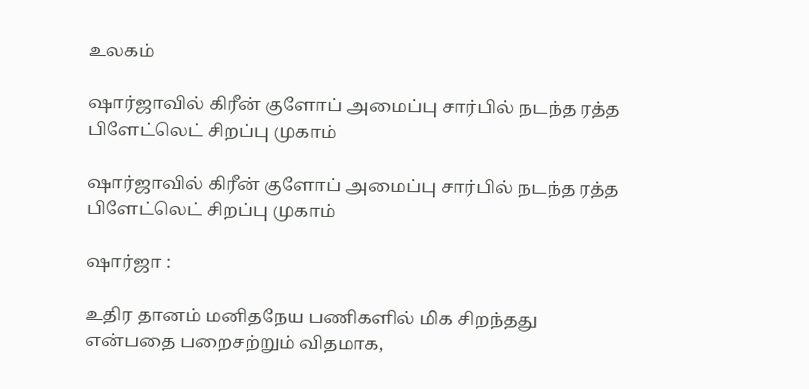உலகம்

ஷார்ஜாவில் கிரீன் குளோப் அமைப்பு சார்பில் நடந்த ரத்த பிளேட்லெட் சிறப்பு முகாம்

ஷார்ஜாவில் கிரீன் குளோப் அமைப்பு சார்பில் நடந்த ரத்த பிளேட்லெட் சிறப்பு முகாம்

ஷார்ஜா :

உதிர தானம் மனிதநேய பணிகளில் மிக சிறந்தது என்பதை பறைசற்றும் விதமாக,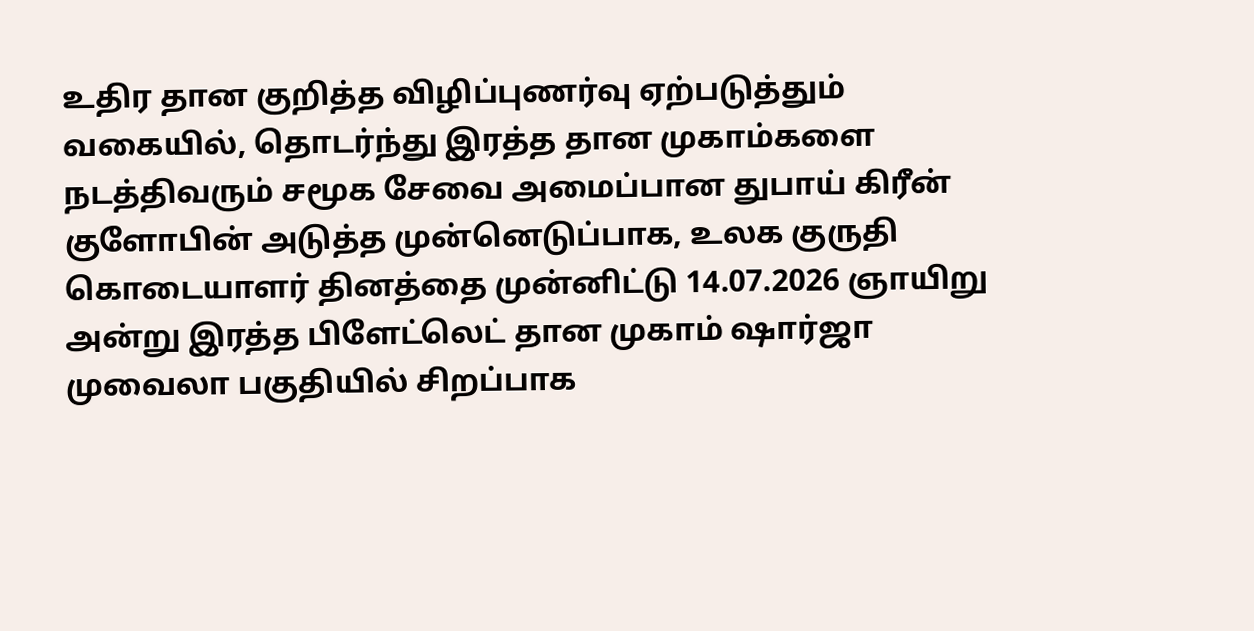உதிர தான குறித்த விழிப்புணர்வு ஏற்படுத்தும் வகையில், தொடர்ந்து இரத்த தான முகாம்களை நடத்திவரும் சமூக சேவை அமைப்பான துபாய் கிரீன் குளோபின் அடுத்த முன்னெடுப்பாக, உலக குருதி கொடையாளர் தினத்தை முன்னிட்டு 14.07.2026 ஞாயிறு அன்று இரத்த பிளேட்லெட் தான முகாம் ஷார்ஜா முவைலா பகுதியில் சிறப்பாக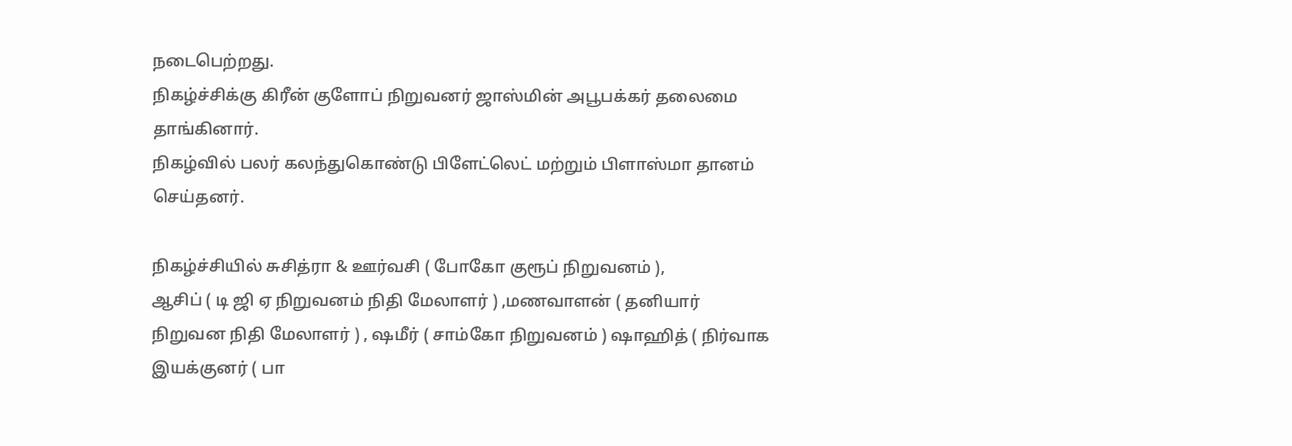நடைபெற்றது.
நிகழ்ச்சிக்கு கிரீன் குளோப் நிறுவனர் ஜாஸ்மின் அபூபக்கர் தலைமை தாங்கினார்.
நிகழ்வில் பலர் கலந்துகொண்டு பிளேட்லெட் மற்றும் பிளாஸ்மா தானம் செய்தனர்.

நிகழ்ச்சியில் சுசித்ரா & ஊர்வசி ( போகோ குரூப் நிறுவனம் ),
ஆசிப் ( டி ஜி ஏ நிறுவனம் நிதி மேலாளர் ) ,மணவாளன் ( தனியார் நிறுவன நிதி மேலாளர் ) , ஷமீர் ( சாம்கோ நிறுவனம் ) ஷாஹித் ( நிர்வாக இயக்குனர் ( பா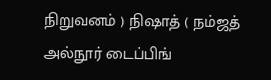நிறுவனம் ) நிஷாத் ( நம்ஜத் அல்நூர் டைப்பிங்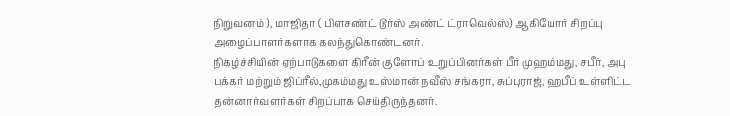நிறுவனம் ), மாஜிதா ( பிளசண்ட் டூர்ஸ் அண்ட் ட்ராவெல்ஸ்) ஆகியோர் சிறப்பு அழைப்பாளர்களாக கலந்துகொண்டனர்.
நிகழ்ச்சியின் ஏற்பாடுகளை கிரீன் குளோப் உறுப்பினர்கள் பீர் முஹம்மது, சபீர், அபு பக்கர் மற்றும் ஜிப்ரீல்,முகம்மது உஸ்மான் நவீஸ் சங்கரா, சுப்புராஜ், ஹபீப் உள்ளிட்ட தன்னார்வளர்கள் சிறப்பாக செய்திருந்தனர்.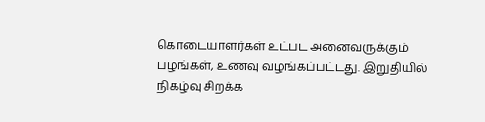கொடையாளர்கள் உட்பட அனைவருக்கும் பழங்கள், உணவு வழங்கப்பட்டது. இறுதியில் நிகழ்வு சிறக்க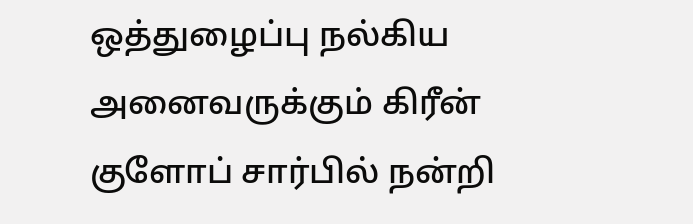ஒத்துழைப்பு நல்கிய அனைவருக்கும் கிரீன் குளோப் சார்பில் நன்றி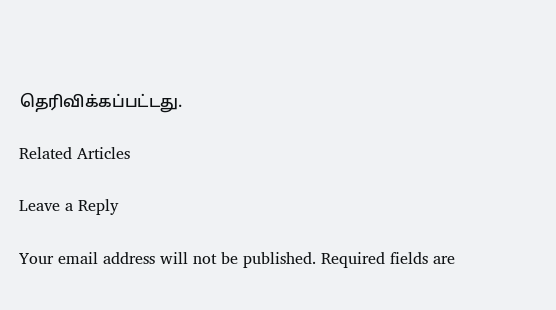தெரிவிக்கப்பட்டது.

Related Articles

Leave a Reply

Your email address will not be published. Required fields are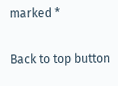marked *

Back to top button